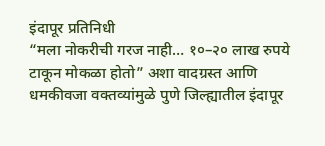इंदापूर प्रतिनिधी
“मला नोकरीची गरज नाही… १०–२० लाख रुपये टाकून मोकळा होतो” अशा वादग्रस्त आणि धमकीवजा वक्तव्यांमुळे पुणे जिल्ह्यातील इंदापूर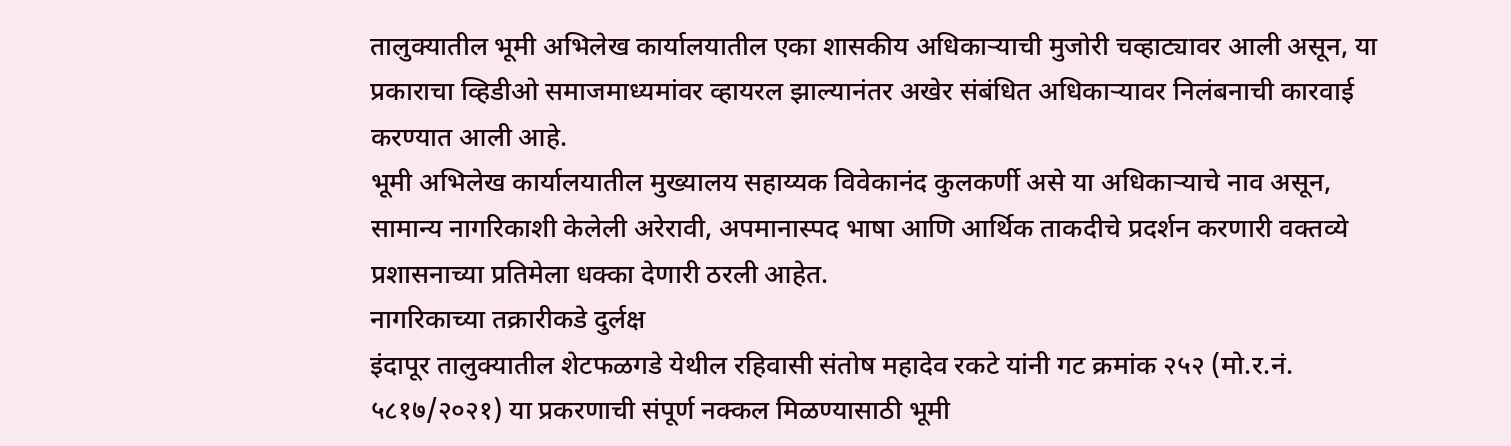तालुक्यातील भूमी अभिलेख कार्यालयातील एका शासकीय अधिकाऱ्याची मुजोरी चव्हाट्यावर आली असून, या प्रकाराचा व्हिडीओ समाजमाध्यमांवर व्हायरल झाल्यानंतर अखेर संबंधित अधिकाऱ्यावर निलंबनाची कारवाई करण्यात आली आहे.
भूमी अभिलेख कार्यालयातील मुख्यालय सहाय्यक विवेकानंद कुलकर्णी असे या अधिकाऱ्याचे नाव असून, सामान्य नागरिकाशी केलेली अरेरावी, अपमानास्पद भाषा आणि आर्थिक ताकदीचे प्रदर्शन करणारी वक्तव्ये प्रशासनाच्या प्रतिमेला धक्का देणारी ठरली आहेत.
नागरिकाच्या तक्रारीकडे दुर्लक्ष
इंदापूर तालुक्यातील शेटफळगडे येथील रहिवासी संतोष महादेव रकटे यांनी गट क्रमांक २५२ (मो.र.नं. ५८१७/२०२१) या प्रकरणाची संपूर्ण नक्कल मिळण्यासाठी भूमी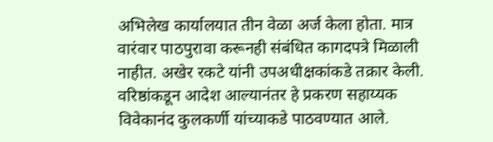अभिलेख कार्यालयात तीन वेळा अर्ज केला होता. मात्र वारंवार पाठपुरावा करूनही संबंधित कागदपत्रे मिळाली नाहीत. अखेर रकटे यांनी उपअधीक्षकांकडे तक्रार केली. वरिष्ठांकडून आदेश आल्यानंतर हे प्रकरण सहाय्यक विवेकानंद कुलकर्णी यांच्याकडे पाठवण्यात आले.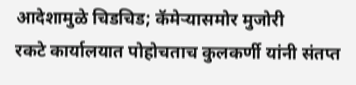आदेशामुळे चिडचिड; कॅमेऱ्यासमोर मुजोरी
रकटे कार्यालयात पोहोचताच कुलकर्णी यांनी संतप्त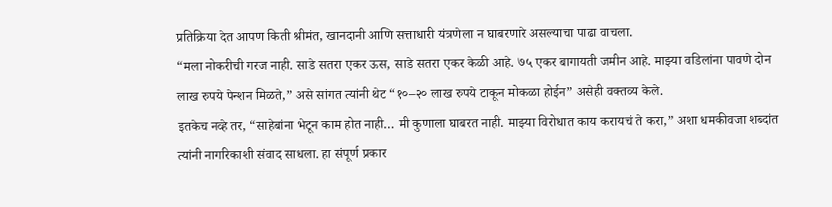प्रतिक्रिया देत आपण किती श्रीमंत, खानदानी आणि सत्ताधारी यंत्रणेला न घाबरणारे असल्याचा पाढा वाचला.
“मला नोकरीची गरज नाही. साडे सतरा एकर ऊस, साडे सतरा एकर केळी आहे. ७५ एकर बागायती जमीन आहे. माझ्या वडिलांना पावणे दोन लाख रुपये पेन्शन मिळते,” असे सांगत त्यांनी थेट “१०–२० लाख रुपये टाकून मोकळा होईन” असेही वक्तव्य केले.
इतकेच नव्हे तर, “साहेबांना भेटून काम होत नाही… मी कुणाला घाबरत नाही. माझ्या विरोधात काय करायचं ते करा,” अशा धमकीवजा शब्दांत त्यांनी नागरिकाशी संवाद साधला. हा संपूर्ण प्रकार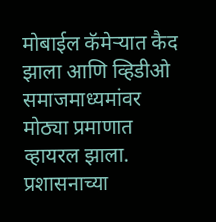मोबाईल कॅमेऱ्यात कैद झाला आणि व्हिडीओ समाजमाध्यमांवर मोठ्या प्रमाणात व्हायरल झाला.
प्रशासनाच्या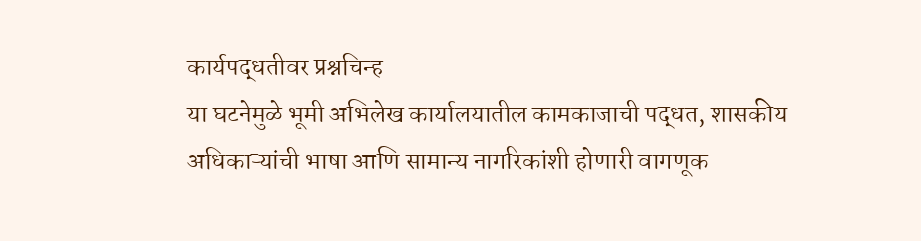कार्यपद्धतीवर प्रश्नचिन्ह
या घटनेमुळे भूमी अभिलेख कार्यालयातील कामकाजाची पद्धत, शासकीय अधिकाऱ्यांची भाषा आणि सामान्य नागरिकांशी होणारी वागणूक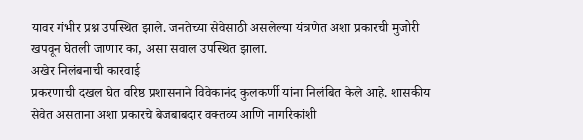यावर गंभीर प्रश्न उपस्थित झाले. जनतेच्या सेवेसाठी असलेल्या यंत्रणेत अशा प्रकारची मुजोरी खपवून घेतली जाणार का, असा सवाल उपस्थित झाला.
अखेर निलंबनाची कारवाई
प्रकरणाची दखल घेत वरिष्ठ प्रशासनाने विवेकानंद कुलकर्णी यांना निलंबित केले आहे. शासकीय सेवेत असताना अशा प्रकारचे बेजबाबदार वक्तव्य आणि नागरिकांशी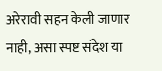अरेरावी सहन केली जाणार नाही, असा स्पष्ट संदेश या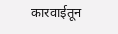कारवाईतून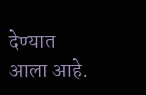देण्यात आला आहे.